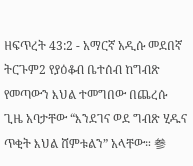ዘፍጥረት 43:2 - አማርኛ አዲሱ መደበኛ ትርጉም2 የያዕቆብ ቤተሰብ ከግብጽ የመጣውን እህል ተመግበው በጨረሱ ጊዜ አባታቸው “እንደገና ወደ ግብጽ ሂዱና ጥቂት እህል ሸምቱልን” አላቸው። 参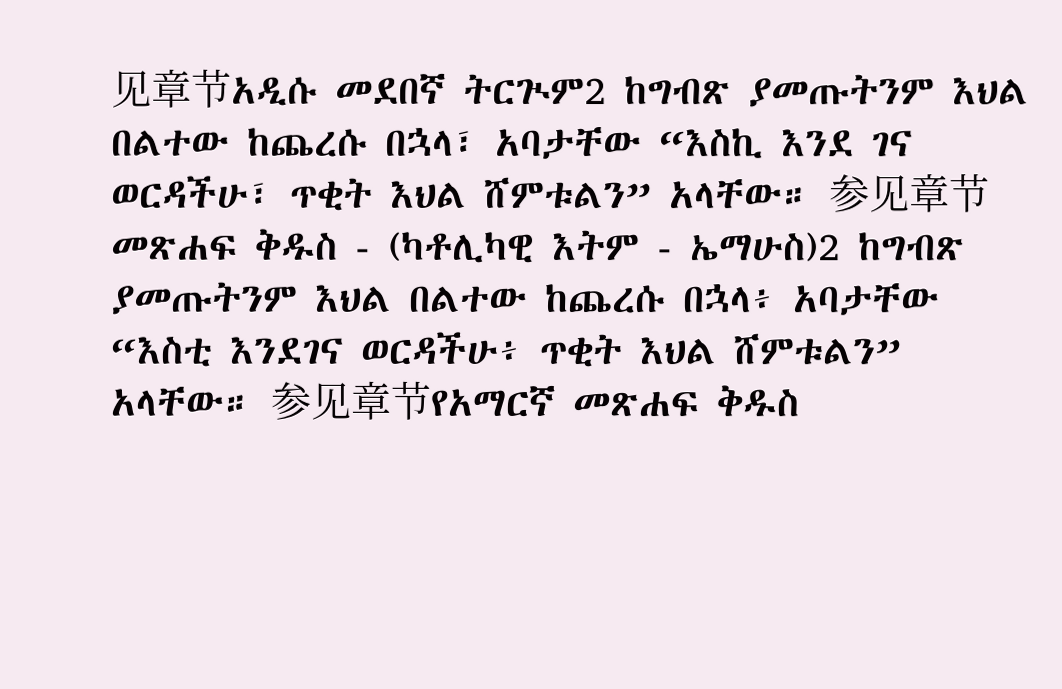见章节አዲሱ መደበኛ ትርጒም2 ከግብጽ ያመጡትንም እህል በልተው ከጨረሱ በኋላ፣ አባታቸው “እስኪ እንደ ገና ወርዳችሁ፣ ጥቂት እህል ሸምቱልን” አላቸው። 参见章节መጽሐፍ ቅዱስ - (ካቶሊካዊ እትም - ኤማሁስ)2 ከግብጽ ያመጡትንም እህል በልተው ከጨረሱ በኋላ፥ አባታቸው “እስቲ እንደገና ወርዳችሁ፥ ጥቂት እህል ሸምቱልን” አላቸው። 参见章节የአማርኛ መጽሐፍ ቅዱስ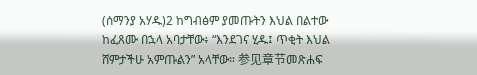(ሰማንያ አሃዱ)2 ከግብፅም ያመጡትን እህል በልተው ከፈጸሙ በኋላ አባታቸው፥ “እንደገና ሂዱ፤ ጥቂት እህል ሸምታችሁ አምጡልን” አላቸው። 参见章节መጽሐፍ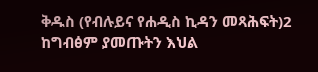ቅዱስ (የብሉይና የሐዲስ ኪዳን መጻሕፍት)2 ከግብፅም ያመጡትን እህል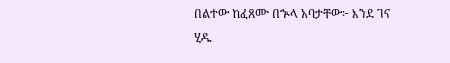በልተው ከፈጸሙ በኍላ አባታቸው፦ እንደ ገና ሂዱ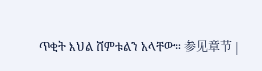ጥቂት እህል ሸምቱልን አላቸው። 参见章节 |